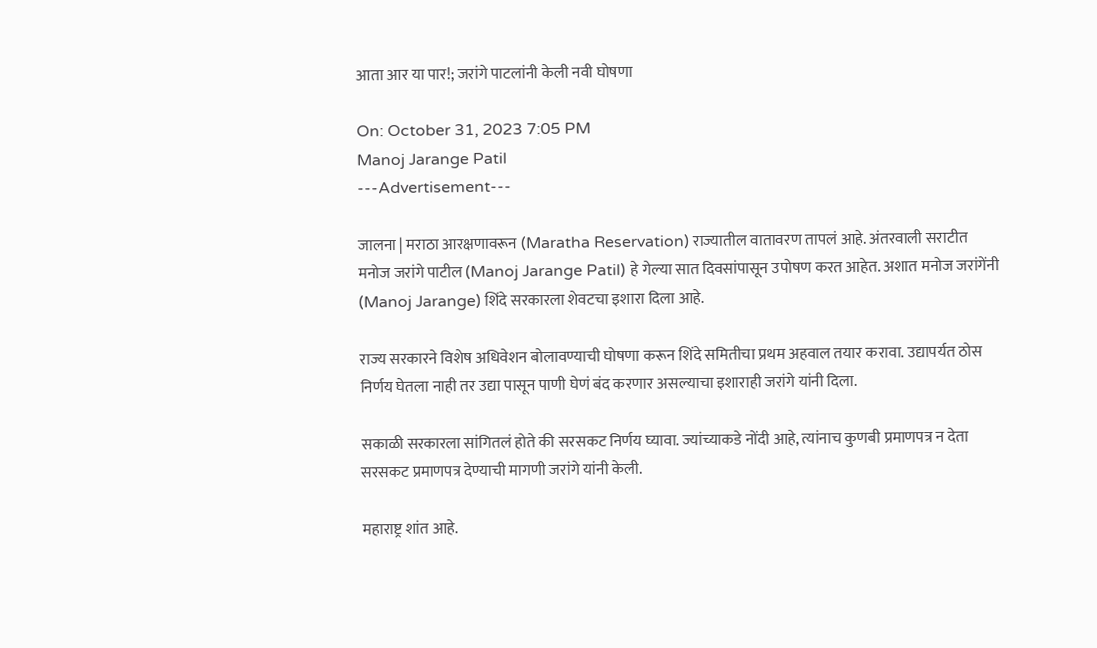आता आर या पार!; जरांगे पाटलांनी केली नवी घोषणा

On: October 31, 2023 7:05 PM
Manoj Jarange Patil
---Advertisement---

जालना | मराठा आरक्षणावरून (Maratha Reservation) राज्यातील वातावरण तापलं आहे. अंतरवाली सराटीत मनोज जरांगे पाटील (Manoj Jarange Patil) हे गेल्या सात दिवसांपासून उपोषण करत आहेत. अशात मनोज जरांगेंनी (Manoj Jarange) शिंदे सरकारला शेवटचा इशारा दिला आहे.

राज्य सरकारने विशेष अधिवेशन बोलावण्याची घोषणा करून शिंदे समितीचा प्रथम अहवाल तयार करावा. उद्यापर्यत ठोस निर्णय घेतला नाही तर उद्या पासून पाणी घेणं बंद करणार असल्याचा इशाराही जरांगे यांनी दिला.

सकाळी सरकारला सांगितलं होते की सरसकट निर्णय घ्यावा. ज्यांच्याकडे नोंदी आहे, त्यांनाच कुणबी प्रमाणपत्र न देता सरसकट प्रमाणपत्र देण्याची मागणी जरांगे यांनी केली.

महाराष्ट्र शांत आहे.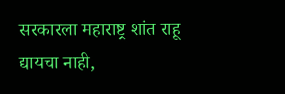सरकारला महाराष्ट्र शांत राहू द्यायचा नाही,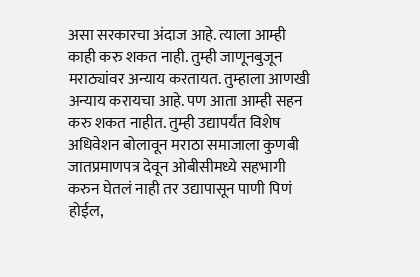असा सरकारचा अंदाज आहे. त्याला आम्ही काही करु शकत नाही. तुम्ही जाणूनबुजून मराठ्यांवर अन्याय करतायत. तुम्हाला आणखी अन्याय करायचा आहे. पण आता आम्ही सहन करु शकत नाहीत. तुम्ही उद्यापर्यंत विशेष अधिवेशन बोलावून मराठा समाजाला कुणबी जातप्रमाणपत्र देवून ओबीसीमध्ये सहभागी करुन घेतलं नाही तर उद्यापासून पाणी पिणं होईल,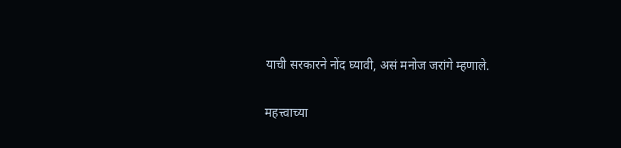याची सरकारने नोंद घ्यावी, असं मनोज जरांगे म्हणाले.

महत्त्वाच्या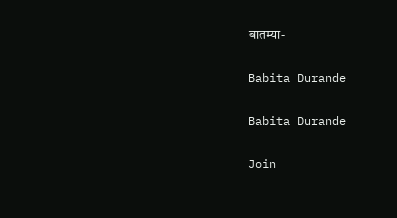बातम्या-

Babita Durande

Babita Durande

Join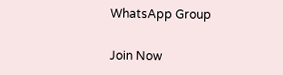WhatsApp Group

Join Now